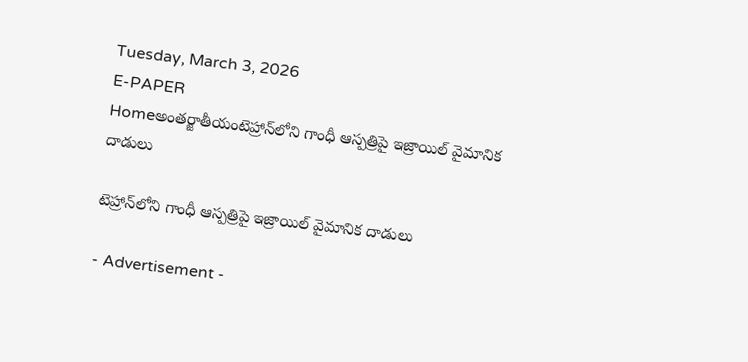Tuesday, March 3, 2026
E-PAPER
Homeఅంతర్జాతీయంటెహ్రాన్‌లోని గాంధీ ఆస్పత్రిపై ఇజ్రాయిల్‌ వైమానిక దాడులు

టెహ్రాన్‌లోని గాంధీ ఆస్పత్రిపై ఇజ్రాయిల్‌ వైమానిక దాడులు

- Advertisement -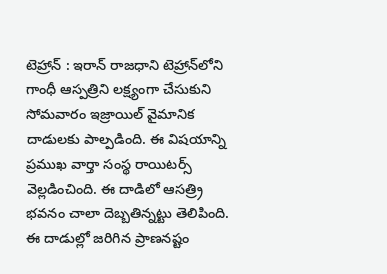టెహ్రాన్‌ : ఇరాన్‌ రాజధాని టెహ్రాన్‌లోని గాంధీ ఆస్పత్రిని లక్ష్యంగా చేసుకుని సోమవారం ఇజ్రాయిల్‌ వైమానిక దాడులకు పాల్పడింది. ఈ విషయాన్ని ప్రముఖ వార్తా సంస్థ రాయిటర్స్‌ వెల్లడించింది. ఈ దాడిలో ఆసత్ర్రి భవనం చాలా దెబ్బతిన్నట్టు తెలిపింది. ఈ దాడుల్లో జరిగిన ప్రాణనష్టం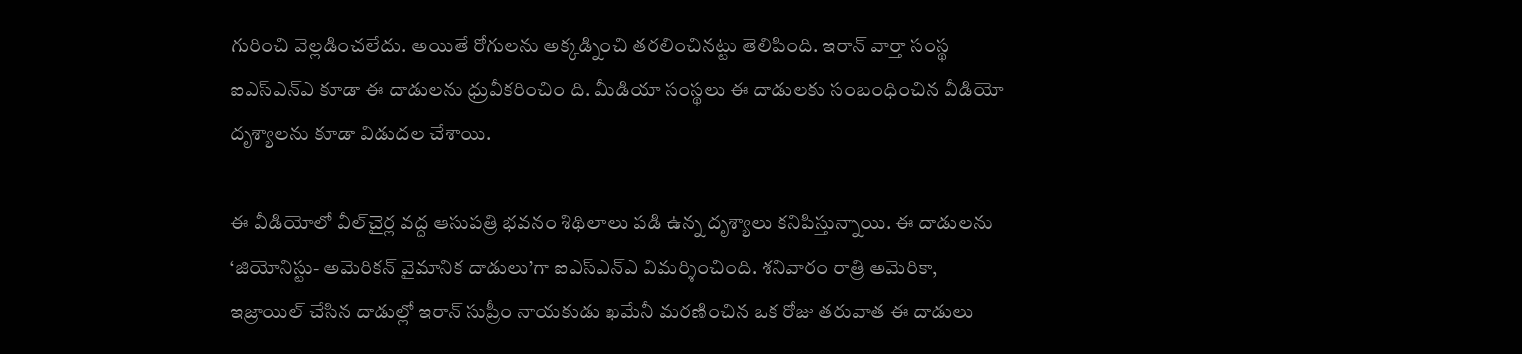గురించి వెల్లడించలేదు. అయితే రోగులను అక్కడ్నించి తరలించినట్టు తెలిపింది. ఇరాన్‌ వార్తా సంస్థ ఐఎస్‌ఎన్‌ఎ కూడా ఈ దాడులను ధ్రువీకరించిం ది. మీడియా సంస్థలు ఈ దాడులకు సంబంధించిన వీడియో దృశ్యాలను కూడా విడుదల చేశాయి.

ఈ వీడియోలో వీల్‌చైర్ల వద్ద ఆసుపత్రి భవనం శిథిలాలు పడి ఉన్న దృశ్యాలు కనిపిస్తున్నాయి. ఈ దాడులను ‘జియోనిస్టు- అమెరికన్‌ వైమానిక దాడులు’గా ఐఎస్‌ఎన్‌ఎ విమర్శించింది. శనివారం రాత్రి అమెరికా, ఇజ్రాయిల్‌ చేసిన దాడుల్లో ఇరాన్‌ సుప్రీం నాయకుడు ఖమేనీ మరణించిన ఒక రోజు తరువాత ఈ దాడులు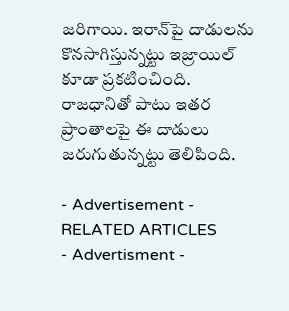జరిగాయి. ఇరాన్‌పై దాడులను కొనసాగిస్తున్నట్టు ఇజ్రాయిల్‌ కూడా ప్రకటించింది. రాజధానితో పాటు ఇతర ప్రాంతాలపై ఈ దాడులు జరుగుతున్నట్టు తెలిపింది.

- Advertisement -
RELATED ARTICLES
- Advertisment -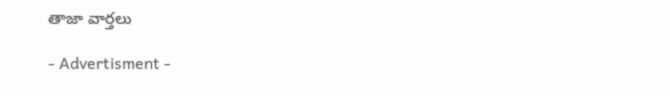తాజా వార్తలు

- Advertisment -